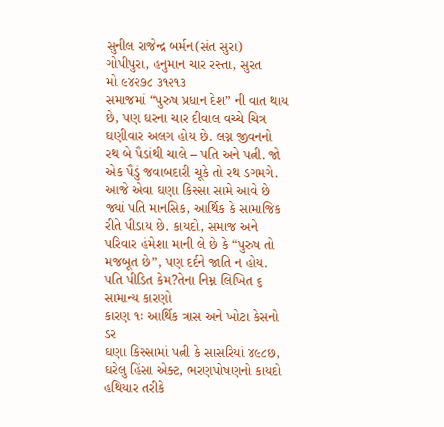સુનીલ રાજેન્દ્ર બર્મન(સંત સુરા)
ગોપીપુરા, હનુમાન ચાર રસ્તા, સુરત
મો ૯૪૨૭૮ ૩૧૨૧૩
સમાજમાં “પુરુષ પ્રધાન દેશ” ની વાત થાય છે, પણ ઘરના ચાર દીવાલ વચ્ચે ચિત્ર ઘણીવાર અલગ હોય છે. લગ્ન જીવનનો રથ બે પૈડાંથી ચાલે – પતિ અને પત્ની. જો એક પૈડું જવાબદારી ચૂકે તો રથ ડગમગે. આજે એવા ઘણા કિસ્સા સામે આવે છે જ્યાં પતિ માનસિક, આર્થિક કે સામાજિક રીતે પીડાય છે. કાયદો, સમાજ અને પરિવાર હંમેશા માની લે છે કે “પુરુષ તો મજબૂત છે”, પણ દર્દને જાતિ ન હોય.
પતિ પીડિત કેમ?તેના નિમ્ન લિખિત ૬ સામાન્ય કારણો
કારણ ૧ઃ આર્થિક ત્રાસ અને ખોટા કેસનો ડર
ઘણા કિસ્સામાં પત્ની કે સાસરિયાં ૪૯૮છ, ઘરેલુ હિંસા એક્ટ, ભરણપોષણનો કાયદો હથિયાર તરીકે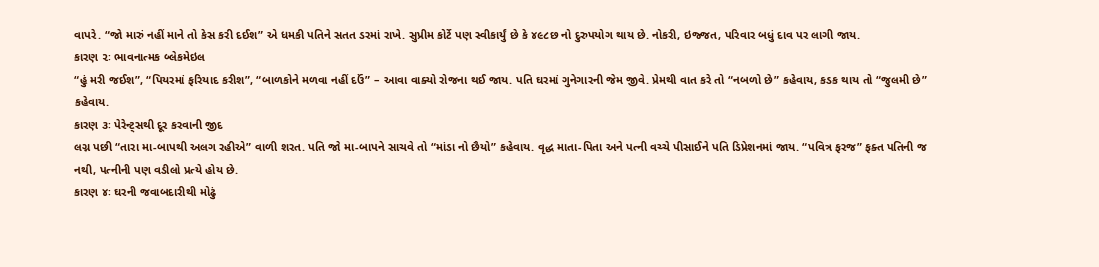વાપરે. “જો મારું નહીં માને તો કેસ કરી દઈશ” એ ધમકી પતિને સતત ડરમાં રાખે. સુપ્રીમ કોર્ટે પણ સ્વીકાર્યું છે કે ૪૯૮છ નો દુરુપયોગ થાય છે. નોકરી, ઇજ્જત, પરિવાર બધું દાવ પર લાગી જાય.
કારણ ૨ઃ ભાવનાત્મક બ્લેકમેઇલ
“હું મરી જઈશ”, “પિયરમાં ફરિયાદ કરીશ”, “બાળકોને મળવા નહીં દઉં” – આવા વાક્યો રોજના થઈ જાય. પતિ ઘરમાં ગુનેગારની જેમ જીવે. પ્રેમથી વાત કરે તો “નબળો છે” કહેવાય, કડક થાય તો “જુલમી છે” કહેવાય.
કારણ ૩ઃ પેરેન્ટ્સથી દૂર કરવાની જીદ
લગ્ન પછી “તારા મા-બાપથી અલગ રહીએ” વાળી શરત. પતિ જો મા-બાપને સાચવે તો “માંડા નો છૈયો” કહેવાય. વૃદ્ધ માતા-પિતા અને પત્ની વચ્ચે પીસાઈને પતિ ડિપ્રેશનમાં જાય. “પવિત્ર ફરજ” ફક્ત પતિની જ નથી, પત્નીની પણ વડીલો પ્રત્યે હોય છે.
કારણ ૪ઃ ઘરની જવાબદારીથી મોઢું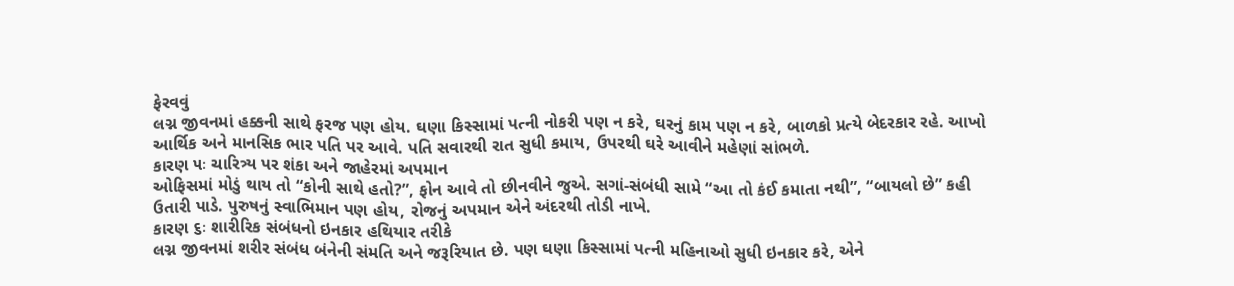ફેરવવું
લગ્ન જીવનમાં હક્કની સાથે ફરજ પણ હોય. ઘણા કિસ્સામાં પત્ની નોકરી પણ ન કરે, ઘરનું કામ પણ ન કરે, બાળકો પ્રત્યે બેદરકાર રહે. આખો આર્થિક અને માનસિક ભાર પતિ પર આવે. પતિ સવારથી રાત સુધી કમાય, ઉપરથી ઘરે આવીને મહેણાં સાંભળે.
કારણ ૫ઃ ચારિત્ર્ય પર શંકા અને જાહેરમાં અપમાન
ઓફિસમાં મોડું થાય તો “કોની સાથે હતો?”, ફોન આવે તો છીનવીને જુએ. સગાં-સંબંધી સામે “આ તો કંઈ કમાતા નથી”, “બાયલો છે” કહી ઉતારી પાડે. પુરુષનું સ્વાભિમાન પણ હોય, રોજનું અપમાન એને અંદરથી તોડી નાખે.
કારણ ૬ઃ શારીરિક સંબંધનો ઇનકાર હથિયાર તરીકે
લગ્ન જીવનમાં શરીર સંબંધ બંનેની સંમતિ અને જરૂરિયાત છે. પણ ઘણા કિસ્સામાં પત્ની મહિનાઓ સુધી ઇનકાર કરે, એને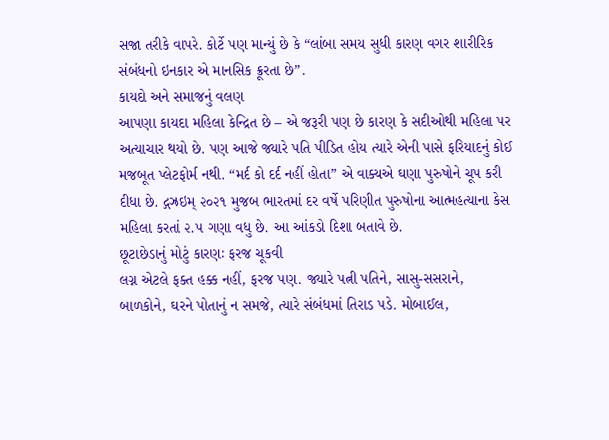સજા તરીકે વાપરે. કોર્ટે પણ માન્યું છે કે “લાંબા સમય સુધી કારણ વગર શારીરિક સંબંધનો ઇનકાર એ માનસિક ક્રૂરતા છે”.
કાયદો અને સમાજનું વલણ
આપણા કાયદા મહિલા કેન્દ્રિત છે – એ જરૂરી પણ છે કારણ કે સદીઓથી મહિલા પર અત્યાચાર થયો છે. પણ આજે જ્યારે પતિ પીડિત હોય ત્યારે એની પાસે ફરિયાદનું કોઈ મજબૂત પ્લેટફોર્મ નથી. “મર્દ કો દર્દ નહીં હોતા” એ વાક્યએ ઘણા પુરુષોને ચૂપ કરી દીધા છે. દ્ગઝ્રઇમ્ ૨૦૨૧ મુજબ ભારતમાં દર વર્ષે પરિણીત પુરુષોના આત્મહત્યાના કેસ મહિલા કરતાં ૨.૫ ગણા વધુ છે. આ આંકડો દિશા બતાવે છે.
છૂટાછેડાનું મોટું કારણઃ ફરજ ચૂકવી
લગ્ન એટલે ફક્ત હક્ક નહીં, ફરજ પણ. જ્યારે પત્ની પતિને, સાસુ-સસરાને, બાળકોને, ઘરને પોતાનું ન સમજે, ત્યારે સંબંધમાં તિરાડ પડે. મોબાઈલ,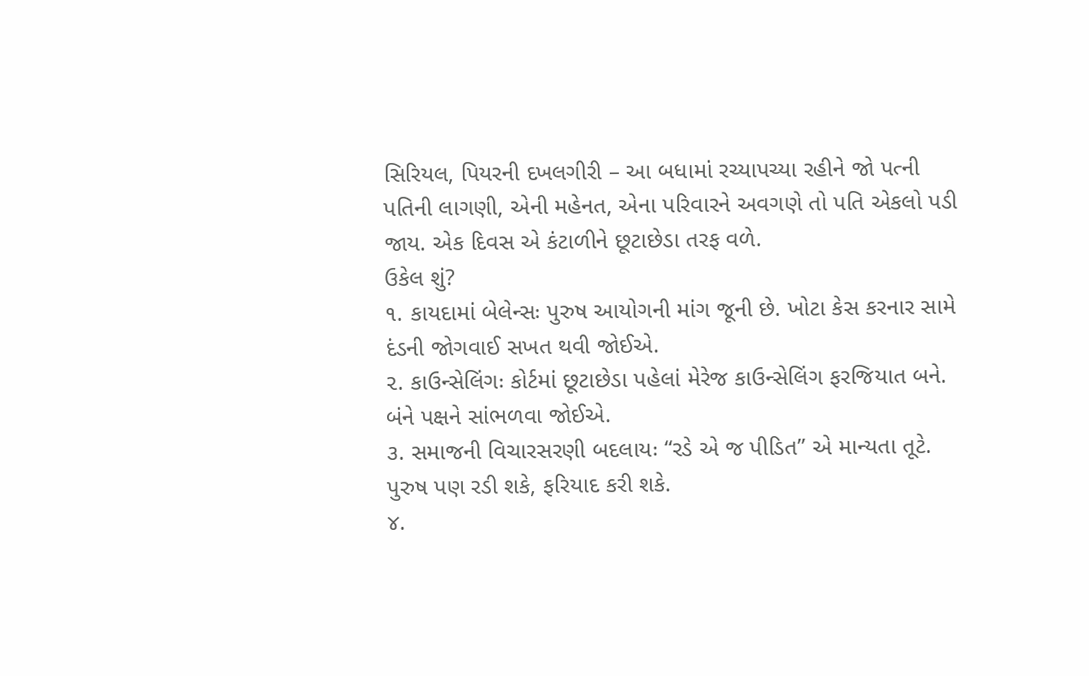સિરિયલ, પિયરની દખલગીરી – આ બધામાં રચ્યાપચ્યા રહીને જો પત્ની પતિની લાગણી, એની મહેનત, એના પરિવારને અવગણે તો પતિ એકલો પડી જાય. એક દિવસ એ કંટાળીને છૂટાછેડા તરફ વળે.
ઉકેલ શું?
૧. કાયદામાં બેલેન્સઃ પુરુષ આયોગની માંગ જૂની છે. ખોટા કેસ કરનાર સામે દંડની જોગવાઈ સખત થવી જોઈએ.
૨. કાઉન્સેલિંગઃ કોર્ટમાં છૂટાછેડા પહેલાં મેરેજ કાઉન્સેલિંગ ફરજિયાત બને. બંને પક્ષને સાંભળવા જોઈએ.
૩. સમાજની વિચારસરણી બદલાયઃ “રડે એ જ પીડિત” એ માન્યતા તૂટે. પુરુષ પણ રડી શકે, ફરિયાદ કરી શકે.
૪.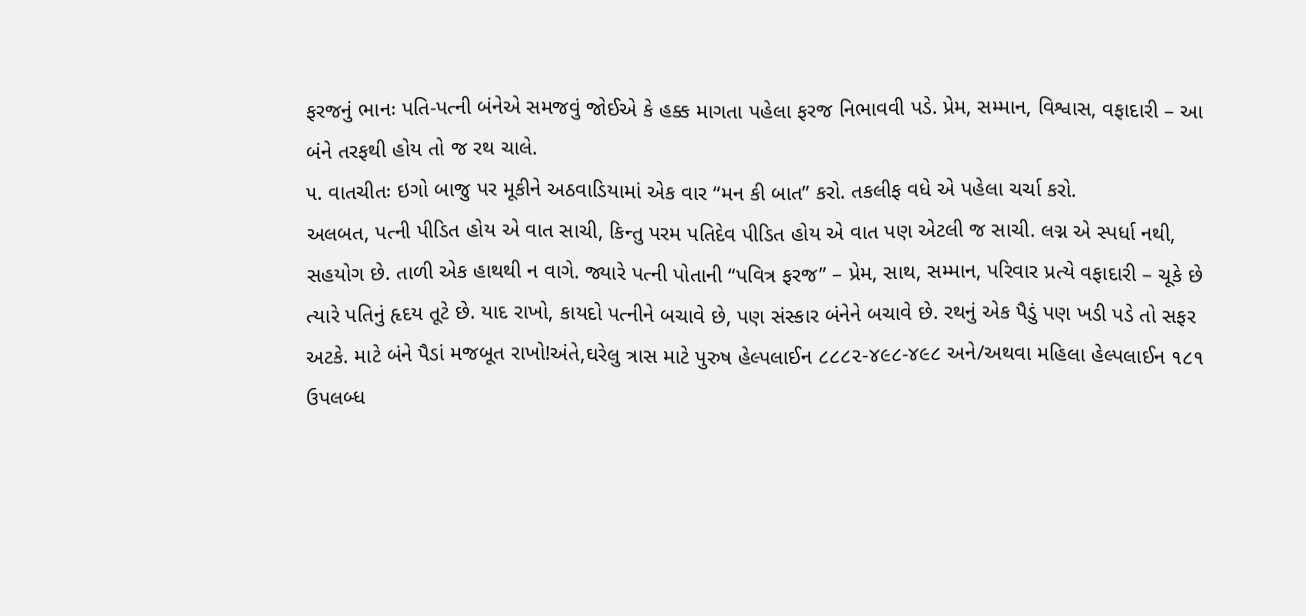ફરજનું ભાનઃ પતિ-પત્ની બંનેએ સમજવું જોઈએ કે હક્ક માગતા પહેલા ફરજ નિભાવવી પડે. પ્રેમ, સમ્માન, વિશ્વાસ, વફાદારી – આ બંને તરફથી હોય તો જ રથ ચાલે.
૫. વાતચીતઃ ઇગો બાજુ પર મૂકીને અઠવાડિયામાં એક વાર “મન કી બાત” કરો. તકલીફ વધે એ પહેલા ચર્ચા કરો.
અલબત, પત્ની પીડિત હોય એ વાત સાચી, કિન્તુ પરમ પતિદેવ પીડિત હોય એ વાત પણ એટલી જ સાચી. લગ્ન એ સ્પર્ધા નથી, સહયોગ છે. તાળી એક હાથથી ન વાગે. જ્યારે પત્ની પોતાની “પવિત્ર ફરજ” – પ્રેમ, સાથ, સમ્માન, પરિવાર પ્રત્યે વફાદારી – ચૂકે છે ત્યારે પતિનું હૃદય તૂટે છે. યાદ રાખો, કાયદો પત્નીને બચાવે છે, પણ સંસ્કાર બંનેને બચાવે છે. રથનું એક પૈડું પણ ખડી પડે તો સફર અટકે. માટે બંને પૈડાં મજબૂત રાખો!અંતે,ઘરેલુ ત્રાસ માટે પુરુષ હેલ્પલાઈન ૮૮૮૨-૪૯૮-૪૯૮ અને/અથવા મહિલા હેલ્પલાઈન ૧૮૧ ઉપલબ્ધ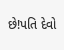છે!પતિ દેવો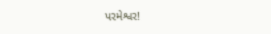પરમેશ્વર!